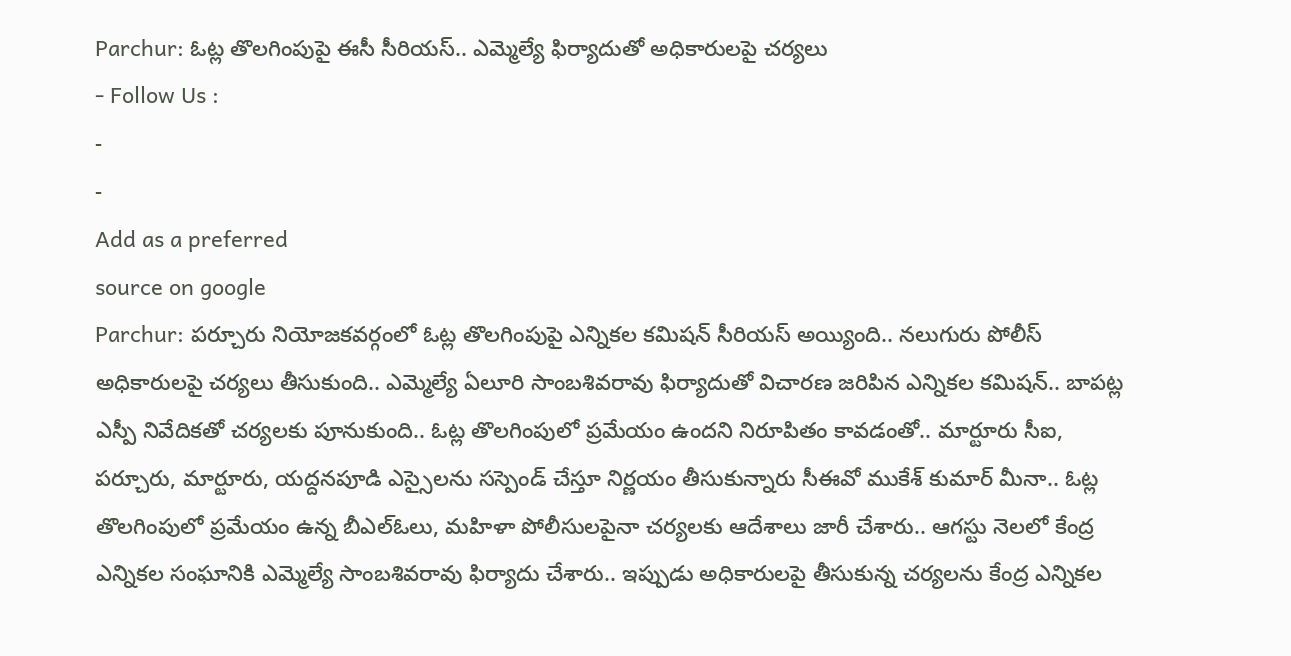Parchur: ఓట్ల తొలగింపుపై ఈసీ సీరియస్.. ఎమ్మెల్యే ఫిర్యాదుతో అధికారులపై చర్యలు
- Follow Us :
-
-
Add as a preferred
source on google
Parchur: పర్చూరు నియోజకవర్గంలో ఓట్ల తొలగింపుపై ఎన్నికల కమిషన్ సీరియస్ అయ్యింది.. నలుగురు పోలీస్ అధికారులపై చర్యలు తీసుకుంది.. ఎమ్మెల్యే ఏలూరి సాంబశివరావు ఫిర్యాదుతో విచారణ జరిపిన ఎన్నికల కమిషన్.. బాపట్ల ఎస్పీ నివేదికతో చర్యలకు పూనుకుంది.. ఓట్ల తొలగింపులో ప్రమేయం ఉందని నిరూపితం కావడంతో.. మార్టూరు సీఐ, పర్చూరు, మార్టూరు, యద్దనపూడి ఎస్సైలను సస్పెండ్ చేస్తూ నిర్ణయం తీసుకున్నారు సీఈవో ముకేశ్ కుమార్ మీనా.. ఓట్ల తొలగింపులో ప్రమేయం ఉన్న బీఎల్ఓలు, మహిళా పోలీసులపైనా చర్యలకు ఆదేశాలు జారీ చేశారు.. ఆగస్టు నెలలో కేంద్ర ఎన్నికల సంఘానికి ఎమ్మెల్యే సాంబశివరావు ఫిర్యాదు చేశారు.. ఇప్పుడు అధికారులపై తీసుకున్న చర్యలను కేంద్ర ఎన్నికల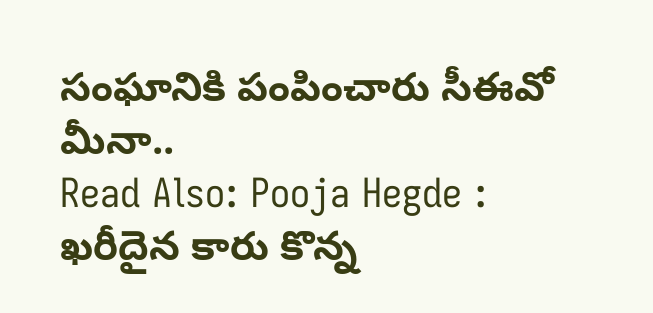సంఘానికి పంపించారు సీఈవో మీనా..
Read Also: Pooja Hegde : ఖరీదైన కారు కొన్న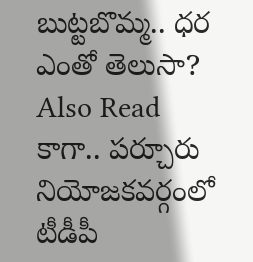బుట్టబొమ్మ.. ధర ఎంతో తెలుసా?
Also Read
కాగా.. పర్చూరు నియోజకవర్గంలో టీడీపీ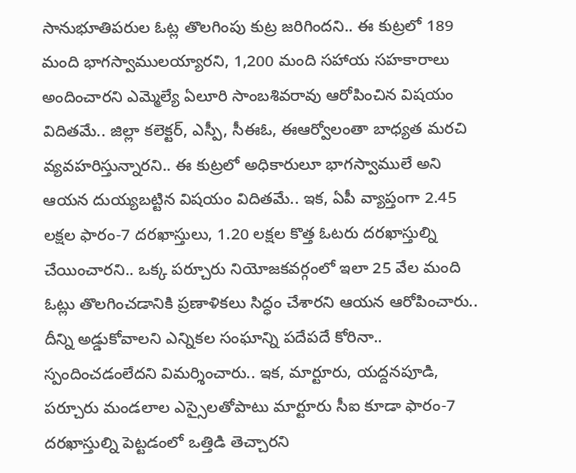సానుభూతిపరుల ఓట్ల తొలగింపు కుట్ర జరిగిందని.. ఈ కుట్రలో 189 మంది భాగస్వాములయ్యారని, 1,200 మంది సహాయ సహకారాలు అందించారని ఎమ్మెల్యే ఏలూరి సాంబశివరావు ఆరోపించిన విషయం విదితమే.. జిల్లా కలెక్టర్, ఎస్పీ, సీఈఓ, ఈఆర్వోలంతా బాధ్యత మరచి వ్యవహరిస్తున్నారని.. ఈ కుట్రలో అధికారులూ భాగస్వాములే అని ఆయన దుయ్యబట్టిన విషయం విదితమే.. ఇక, ఏపీ వ్యాప్తంగా 2.45 లక్షల ఫారం-7 దరఖాస్తులు, 1.20 లక్షల కొత్త ఓటరు దరఖాస్తుల్ని చేయించారని.. ఒక్క పర్చూరు నియోజకవర్గంలో ఇలా 25 వేల మంది ఓట్లు తొలగించడానికి ప్రణాళికలు సిద్ధం చేశారని ఆయన ఆరోపించారు.. దీన్ని అడ్డుకోవాలని ఎన్నికల సంఘాన్ని పదేపదే కోరినా.. స్పందించడంలేదని విమర్శించారు.. ఇక, మార్టూరు, యద్దనపూడి, పర్చూరు మండలాల ఎస్సైలతోపాటు మార్టూరు సీఐ కూడా ఫారం-7 దరఖాస్తుల్ని పెట్టడంలో ఒత్తిడి తెచ్చారని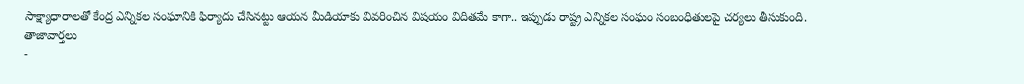సాక్ష్యాధారాలతో కేంద్ర ఎన్నికల సంఘానికి ఫిర్యాదు చేసినట్టు ఆయన మీడియాకు వివరించిన విషయం విదితమే కాగా.. ఇప్పుడు రాష్ట్ర ఎన్నికల సంఘం సంబంధితులపై చర్యలు తీసుకుంది.
తాజావార్తలు
-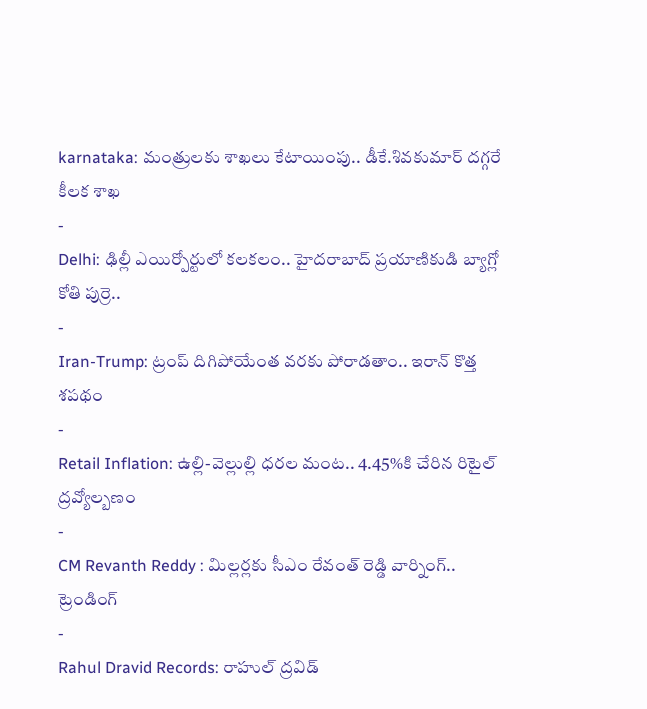karnataka: మంత్రులకు శాఖలు కేటాయింపు.. డీకే.శివకుమార్ దగ్గరే కీలక శాఖ
-
Delhi: ఢిల్లీ ఎయిర్పోర్టులో కలకలం.. హైదరాబాద్ ప్రయాణికుడి బ్యాగ్లో కోతి పుర్రె..
-
Iran-Trump: ట్రంప్ దిగిపోయేంత వరకు పోరాడతాం.. ఇరాన్ కొత్త శపథం
-
Retail Inflation: ఉల్లి-వెల్లుల్లి ధరల మంట.. 4.45%కి చేరిన రిటైల్ ద్రవ్యోల్బణం
-
CM Revanth Reddy : మిల్లర్లకు సీఎం రేవంత్ రెడ్డి వార్నింగ్..
ట్రెండింగ్
-
Rahul Dravid Records: రాహుల్ ద్రవిడ్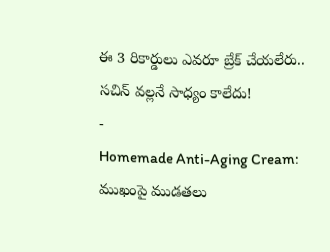ఈ 3 రికార్డులు ఎవరూ బ్రేక్ చేయలేరు.. సచిన్ వల్లనే సాధ్యం కాలేదు!
-
Homemade Anti-Aging Cream: ముఖంపై ముడతలు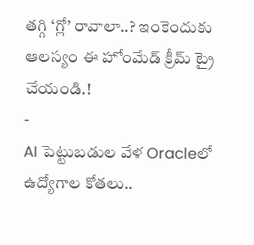తగ్గి ‘గ్లో’ రావాలా..? ఇంకెందుకు ఆలస్యం ఈ హోంమేడ్ క్రీమ్ ట్రై చేయండి.!
-
AI పెట్టుబడుల వేళ Oracleలో ఉద్యోగాల కోతలు..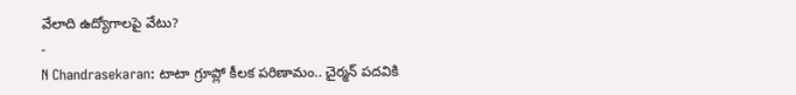వేలాది ఉద్యోగాలపై వేటు?
-
N Chandrasekaran: టాటా గ్రూప్లో కీలక పరిణామం.. చైర్మన్ పదవికి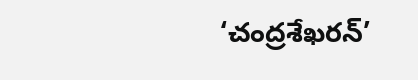‘చంద్రశేఖరన్’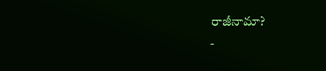రాజీనామా?
-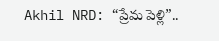Akhil NRD: “ప్రేమ పెళ్లి”..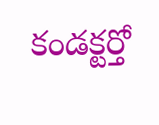కండక్టర్తో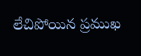లేచిపోయిన ప్రముఖ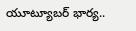యూట్యూబర్ భార్య..